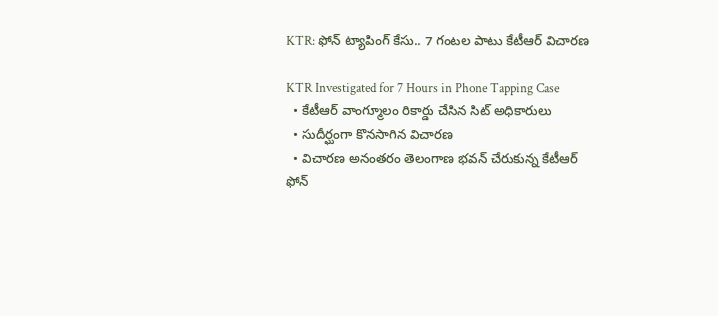KTR: ఫోన్ ట్యాపింగ్ కేసు.. 7 గంటల పాటు కేటీఆర్ విచారణ

KTR Investigated for 7 Hours in Phone Tapping Case
  • కేటీఆర్ వాంగ్మూలం రికార్డు చేసిన సిట్ అధికారులు
  • సుదీర్ఘంగా కొనసాగిన విచారణ
  • విచారణ అనంతరం తెలంగాణ భవన్ చేరుకున్న కేటీఆర్
ఫోన్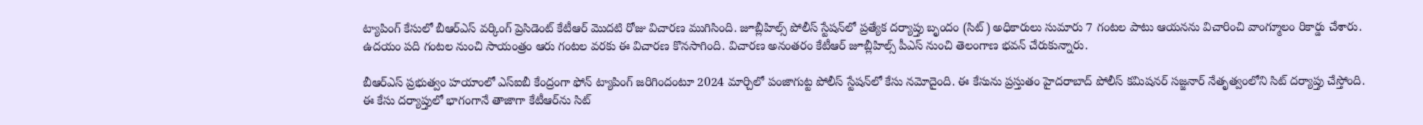ట్యాపింగ్ కేసులో బీఆర్ఎస్ వర్కింగ్ ప్రెసిడెంట్ కేటీఆర్ మొదటి రోజు విచారణ ముగిసింది. జూబ్లీహిల్స్ పోలీస్ స్టేషన్‌లో ప్రత్యేక దర్యాప్తు బృందం (సిట్) అధికారులు సుమారు 7 గంటల పాటు ఆయనను విచారించి వాంగ్మూలం రికార్డు చేశారు. ఉదయం పది గంటల నుంచి సాయంత్రం ఆరు గంటల వరకు ఈ విచారణ కొనసాగింది. విచారణ అనంతరం కేటీఆర్ జూబ్లీహిల్స్ పీఎస్ నుంచి తెలంగాణ భవన్ చేరుకున్నారు.

బీఆర్ఎస్ ప్రభుత్వం హయాంలో ఎస్ఐబీ కేంద్రంగా ఫోన్ ట్యాపింగ్ జరిగిందంటూ 2024 మార్చిలో పంజాగుట్ట పోలీస్ స్టేషన్‌లో కేసు నమోదైంది. ఈ కేసును ప్రస్తుతం హైదరాబాద్ పోలీస్ కమిషనర్ సజ్జనార్ నేతృత్వంలోని సిట్ దర్యాప్తు చేస్తోంది. ఈ కేసు దర్యాప్తులో భాగంగానే తాజాగా కేటీఆర్‌ను సిట్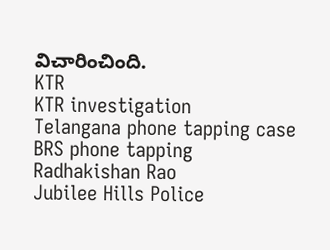విచారించింది.
KTR
KTR investigation
Telangana phone tapping case
BRS phone tapping
Radhakishan Rao
Jubilee Hills Police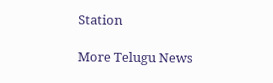Station

More Telugu News